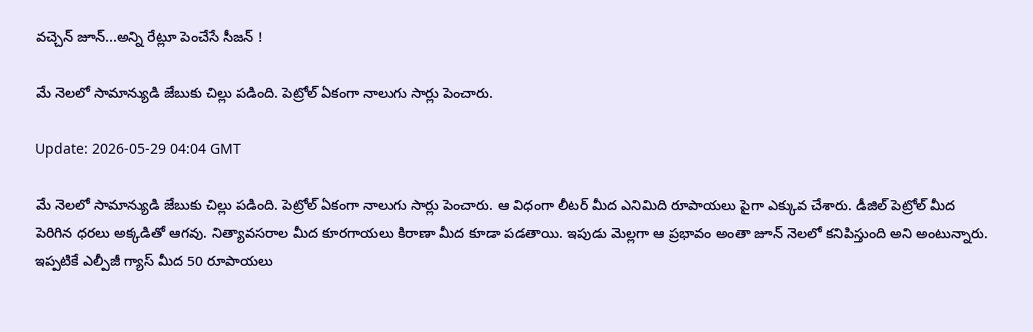వచ్చెన్ జూన్...అన్ని రేట్లూ పెంచేసే సీజన్ !

మే నెలలో సామాన్యుడి జేబుకు చిల్లు పడింది. పెట్రోల్ ఏకంగా నాలుగు సార్లు పెంచారు.

Update: 2026-05-29 04:04 GMT

మే నెలలో సామాన్యుడి జేబుకు చిల్లు పడింది. పెట్రోల్ ఏకంగా నాలుగు సార్లు పెంచారు. ఆ విధంగా లీటర్ మీద ఎనిమిది రూపాయలు పైగా ఎక్కువ చేశారు. డీజిల్ పెట్రోల్ మీద పెరిగిన ధరలు అక్కడితో ఆగవు. నిత్యావసరాల మీద కూరగాయలు కిరాణా మీద కూడా పడతాయి. ఇపుడు మెల్లగా ఆ ప్రభావం అంతా జూన్ నెలలో కనిపిస్తుంది అని అంటున్నారు. ఇప్పటికే ఎల్పీజీ గ్యాస్ మీద 50 రూపాయలు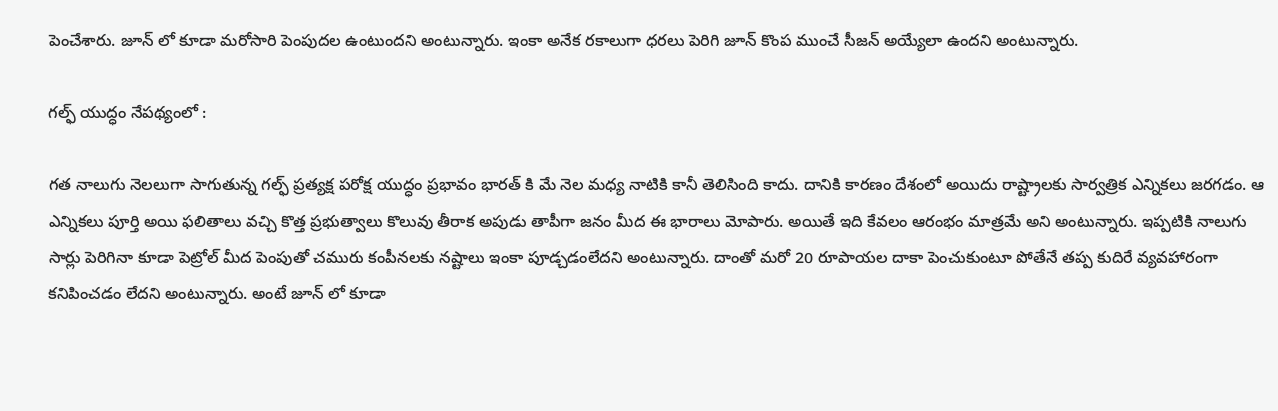పెంచేశారు. జూన్ లో కూడా మరోసారి పెంపుదల ఉంటుందని అంటున్నారు. ఇంకా అనేక రకాలుగా ధరలు పెరిగి జూన్ కొంప ముంచే సీజన్ అయ్యేలా ఉందని అంటున్నారు.

గల్ఫ్ యుద్ధం నేపథ్యంలో :

గత నాలుగు నెలలుగా సాగుతున్న గల్ఫ్ ప్రత్యక్ష పరోక్ష యుద్ధం ప్రభావం భారత్ కి మే నెల మధ్య నాటికి కానీ తెలిసింది కాదు. దానికి కారణం దేశంలో అయిదు రాష్ట్రాలకు సార్వత్రిక ఎన్నికలు జరగడం. ఆ ఎన్నికలు పూర్తి అయి ఫలితాలు వచ్చి కొత్త ప్రభుత్వాలు కొలువు తీరాక అపుడు తాపీగా జనం మీద ఈ భారాలు మోపారు. అయితే ఇది కేవలం ఆరంభం మాత్రమే అని అంటున్నారు. ఇప్పటికి నాలుగు సార్లు పెరిగినా కూడా పెట్రోల్ మీద పెంపుతో చమురు కంపీనలకు నష్టాలు ఇంకా పూడ్చడంలేదని అంటున్నారు. దాంతో మరో 20 రూపాయల దాకా పెంచుకుంటూ పోతేనే తప్ప కుదిరే వ్యవహారంగా కనిపించడం లేదని అంటున్నారు. అంటే జూన్ లో కూడా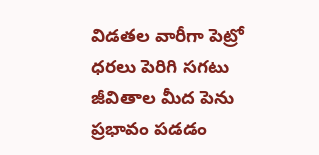విడతల వారీగా పెట్రో ధరలు పెరిగి సగటు జీవితాల మీద పెను ప్రభావం పడడం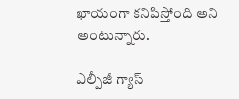ఖాయంగా కనిపిస్తోంది అని అంటున్నారు.

ఎల్పీజీ గ్యాస్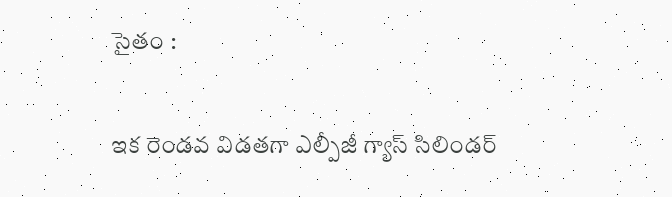సైతం :

ఇక రెండవ విడతగా ఎల్పీజీ గ్యాస్ సిలిండర్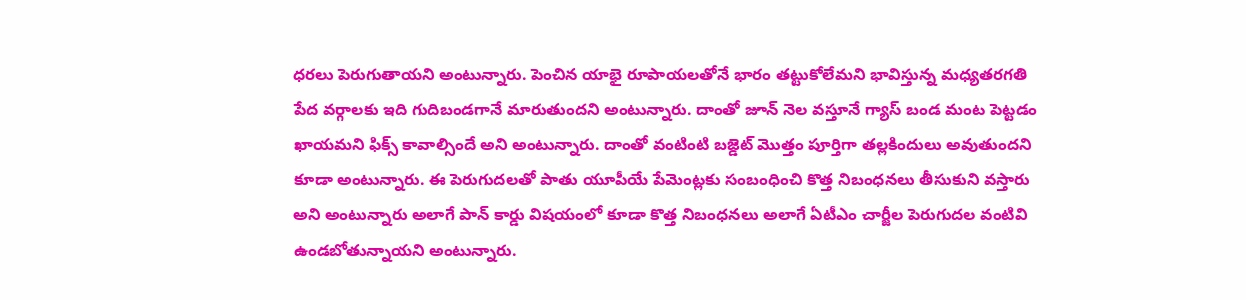ధరలు పెరుగుతాయని అంటున్నారు. పెంచిన యాభై రూపాయలతోనే భారం తట్టుకోలేమని భావిస్తున్న మధ్యతరగతి పేద వర్గాలకు ఇది గుదిబండగానే మారుతుందని అంటున్నారు. దాంతో జూన్ నెల వస్తూనే గ్యాస్ బండ మంట పెట్టడం ఖాయమని ఫిక్స్ కావాల్సిందే అని అంటున్నారు. దాంతో వంటింటి బజ్డెట్ మొత్తం పూర్తిగా తల్లకిందులు అవుతుందని కూడా అంటున్నారు. ఈ పెరుగుదలతో పాతు యూపీయే పేమెంట్లకు సంబంధించి కొత్త నిబంధనలు తీసుకుని వస్తారు అని అంటున్నారు అలాగే పాన్ కార్డు విషయంలో కూడా కొత్త నిబంధనలు అలాగే ఏటీఎం చార్జీల పెరుగుదల వంటివి ఉండబోతున్నాయని అంటున్నారు.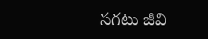సగటు జీవి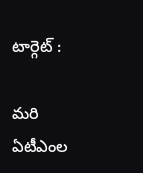టార్గెట్ :

మరి ఏటీఎంల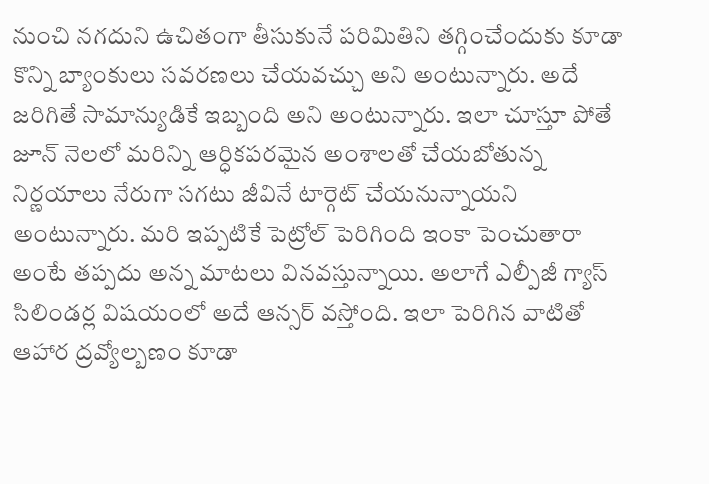నుంచి నగదుని ఉచితంగా తీసుకునే పరిమితిని తగ్గించేందుకు కూడా కొన్ని బ్యాంకులు సవరణలు చేయవచ్చు అని అంటున్నారు. అదే జరిగితే సామాన్యుడికే ఇబ్బంది అని అంటున్నారు. ఇలా చూస్తూ పోతే జూన్ నెలలో మరిన్ని ఆర్ధికపరమైన అంశాలతో చేయబోతున్న నిర్ణయాలు నేరుగా సగటు జీవినే టార్గెట్ చేయనున్నాయని అంటున్నారు. మరి ఇప్పటికే పెట్రోల్ పెరిగింది ఇంకా పెంచుతారా అంటే తప్పదు అన్న మాటలు వినవస్తున్నాయి. అలాగే ఎల్పీజీ గ్యాస్ సిలిండర్ల విషయంలో అదే ఆన్సర్ వస్తోంది. ఇలా పెరిగిన వాటితో ఆహార ద్రవ్యోల్బణం కూడా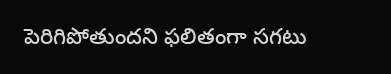పెరిగిపోతుందని ఫలితంగా సగటు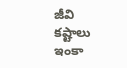జీవి కష్టాలు ఇంకా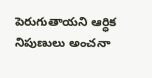పెరుగుతాయని ఆర్ధిక నిపుణులు అంచనా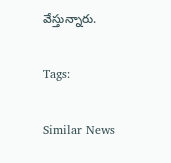వేస్తున్నారు.

Tags:

Similar News